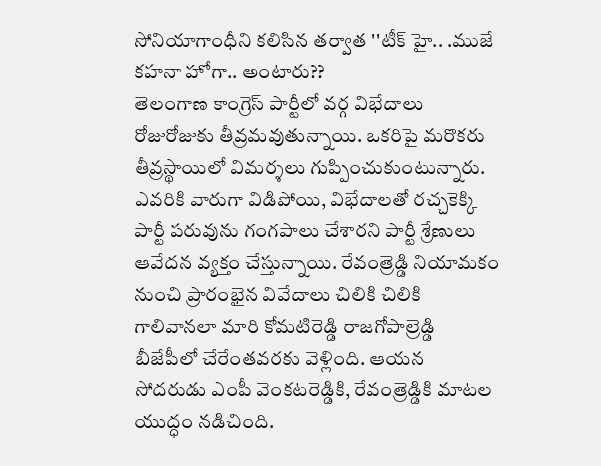సోనియాగాంధీని కలిసిన తర్వాత ''టీక్ హై.. .ముజే కహనా హోగా.. అంటారు??
తెలంగాణ కాంగ్రెస్ పార్టీలో వర్గ విభేదాలు రోజురోజుకు తీవ్రమవుతున్నాయి. ఒకరిపై మరొకరు తీవ్రస్థాయిలో విమర్శలు గుప్పించుకుంటున్నారు. ఎవరికి వారుగా విడిపోయి, విభేదాలతో రచ్చకెక్కి పార్టీ పరువును గంగపాలు చేశారని పార్టీ శ్రేణులు ఆవేదన వ్యక్తం చేస్తున్నాయి. రేవంత్రెడ్డి నియామకం నుంచి ప్రారంభైన వివేదాలు చిలికి చిలికి గాలివానలా మారి కోమటిరెడ్డి రాజగోపాల్రెడ్డి బీజేపీలో చేరేంతవరకు వెళ్లింది. ఆయన సోదరుడు ఎంపీ వెంకటరెడ్డికి, రేవంత్రెడ్డికి మాటల యుద్ధం నడిచింది.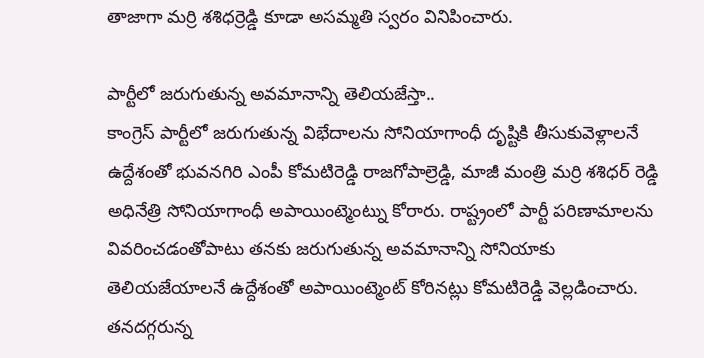తాజాగా మర్రి శశిధర్రెడ్డి కూడా అసమ్మతి స్వరం వినిపించారు.

పార్టీలో జరుగుతున్న అవమానాన్ని తెలియజేస్తా..
కాంగ్రెస్ పార్టీలో జరుగుతున్న విభేదాలను సోనియాగాంధీ దృష్టికి తీసుకువెళ్లాలనే ఉద్దేశంతో భువనగిరి ఎంపీ కోమటిరెడ్డి రాజగోపాల్రెడ్డి, మాజీ మంత్రి మర్రి శశిధర్ రెడ్డి అధినేత్రి సోనియాగాంధీ అపాయింట్మెంట్ను కోరారు. రాష్ట్రంలో పార్టీ పరిణామాలను వివరించడంతోపాటు తనకు జరుగుతున్న అవమానాన్ని సోనియాకు తెలియజేయాలనే ఉద్దేశంతో అపాయింట్మెంట్ కోరినట్లు కోమటిరెడ్డి వెల్లడించారు. తనదగ్గరున్న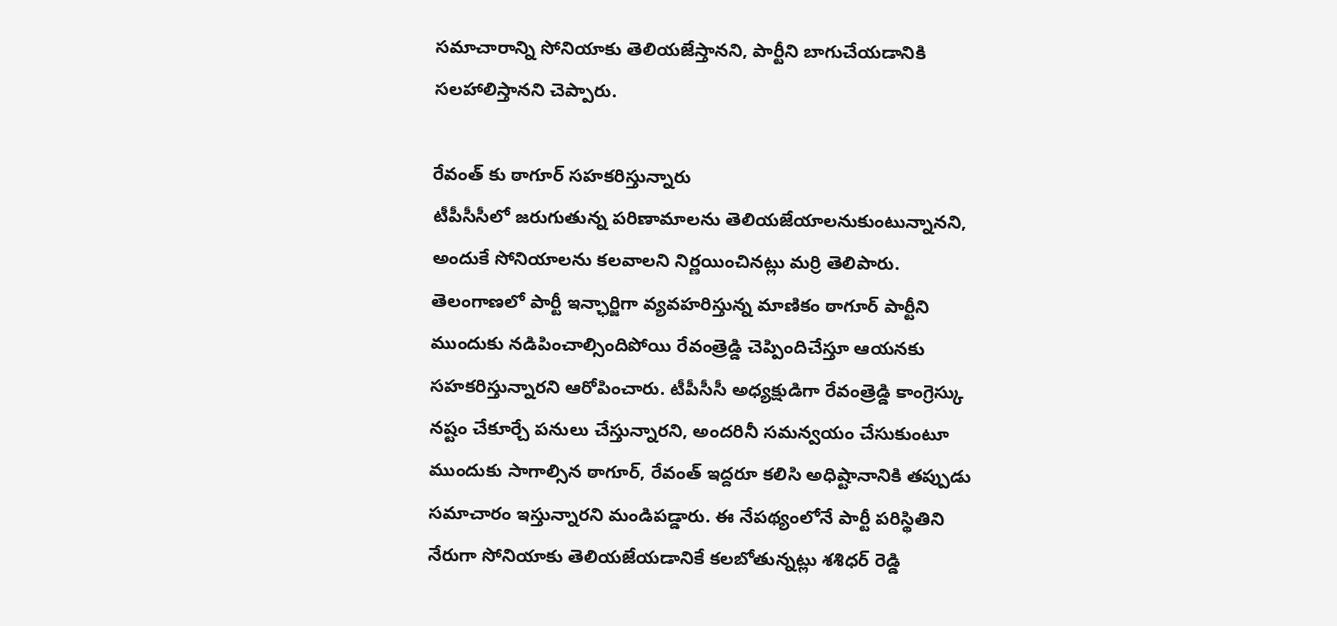సమాచారాన్ని సోనియాకు తెలియజేస్తానని, పార్టీని బాగుచేయడానికి సలహాలిస్తానని చెప్పారు.

రేవంత్ కు ఠాగూర్ సహకరిస్తున్నారు
టీపీసీసీలో జరుగుతున్న పరిణామాలను తెలియజేయాలనుకుంటున్నానని, అందుకే సోనియాలను కలవాలని నిర్ణయించినట్లు మర్రి తెలిపారు. తెలంగాణలో పార్టీ ఇన్ఛార్జిగా వ్యవహరిస్తున్న మాణికం ఠాగూర్ పార్టీని ముందుకు నడిపించాల్సిందిపోయి రేవంత్రెడ్డి చెప్పిందిచేస్తూ ఆయనకు సహకరిస్తున్నారని ఆరోపించారు. టీపీసీసీ అధ్యక్షుడిగా రేవంత్రెడ్డి కాంగ్రెస్కు నష్టం చేకూర్చే పనులు చేస్తున్నారని, అందరినీ సమన్వయం చేసుకుంటూ ముందుకు సాగాల్సిన ఠాగూర్, రేవంత్ ఇద్దరూ కలిసి అధిష్టానానికి తప్పుడు సమాచారం ఇస్తున్నారని మండిపడ్డారు. ఈ నేపథ్యంలోనే పార్టీ పరిస్థితిని నేరుగా సోనియాకు తెలియజేయడానికే కలబోతున్నట్లు శశిధర్ రెడ్డి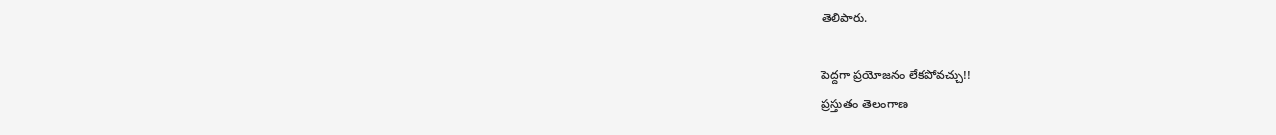తెలిపారు.

పెద్దగా ప్రయోజనం లేకపోవచ్చు!!
ప్రస్తుతం తెలంగాణ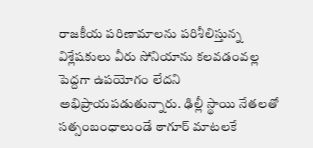రాజకీయ పరిణామాలను పరిశీలిస్తున్న విశ్లేషకులు వీరు సోనియాను కలవడంవల్ల పెద్దగా ఉపయోగం లేదని అభిప్రాయపడుతున్నారు. ఢిల్లీ స్థాయి నేతలతో సత్సంబంధాలుండే ఠాగూర్ మాటలకే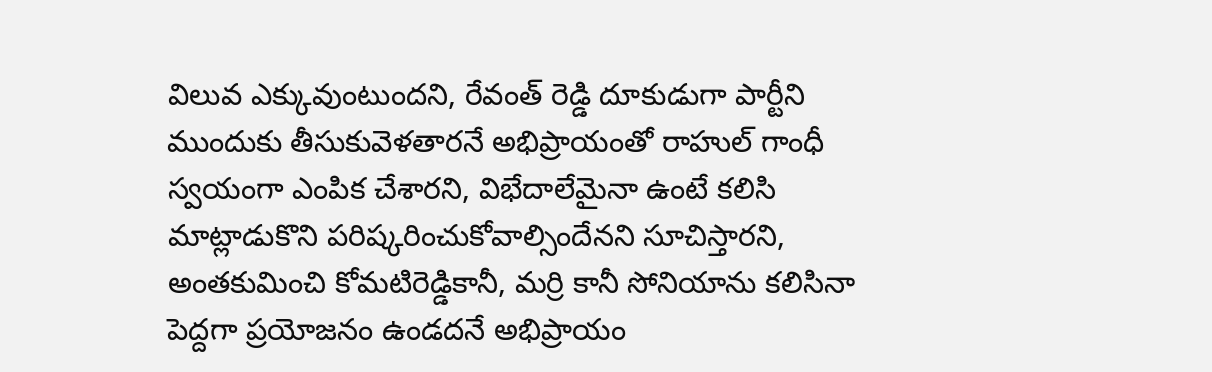విలువ ఎక్కువుంటుందని, రేవంత్ రెడ్డి దూకుడుగా పార్టీని ముందుకు తీసుకువెళతారనే అభిప్రాయంతో రాహుల్ గాంధీ స్వయంగా ఎంపిక చేశారని, విభేదాలేమైనా ఉంటే కలిసి మాట్లాడుకొని పరిష్కరించుకోవాల్సిందేనని సూచిస్తారని, అంతకుమించి కోమటిరెడ్డికానీ, మర్రి కానీ సోనియాను కలిసినా పెద్దగా ప్రయోజనం ఉండదనే అభిప్రాయం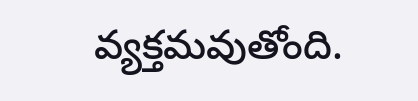వ్యక్తమవుతోంది.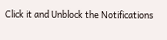Click it and Unblock the Notifications